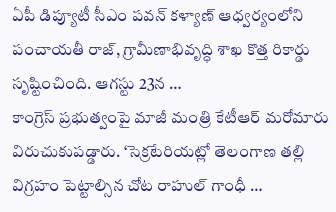ఏపీ డిప్యూటీ సీఎం పవన్ కళ్యాణ్ ఆధ్వర్యంలోని పంచాయతీ రాజ్, గ్రామీణాభివృద్ధి శాఖ కొత్త రికార్డు సృష్టించింది. ఆగస్టు 23న …
కాంగ్రెస్ ప్రభుత్వంపై మాజీ మంత్రి కేటీఆర్ మరోమారు విరుచుకుపడ్డారు. ‘సెక్రటేరియట్లో తెలంగాణ తల్లి విగ్రహం పెట్టాల్సిన చోట రాహుల్ గాంధీ …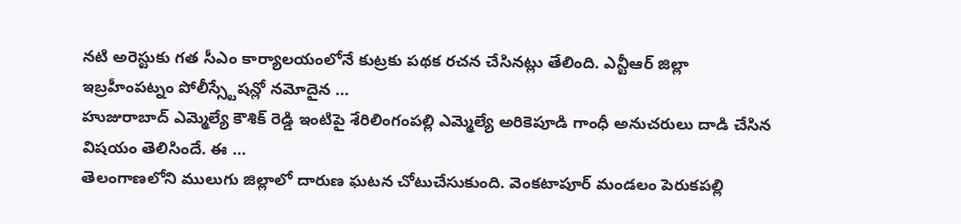నటి అరెస్టుకు గత సీఎం కార్యాలయంలోనే కుట్రకు పథక రచన చేసినట్లు తేలింది. ఎన్టీఆర్ జిల్లా ఇబ్రహీంపట్నం పోలీస్స్టేషన్లో నమోదైన …
హుజురాబాద్ ఎమ్మెల్యే కౌశిక్ రెడ్డి ఇంటిపై శేరిలింగంపల్లి ఎమ్మెల్యే అరికెపూడి గాంధీ అనుచరులు దాడి చేసిన విషయం తెలిసిందే. ఈ …
తెలంగాణలోని ములుగు జిల్లాలో దారుణ ఘటన చోటుచేసుకుంది. వెంకటాపూర్ మండలం పెరుకపల్లి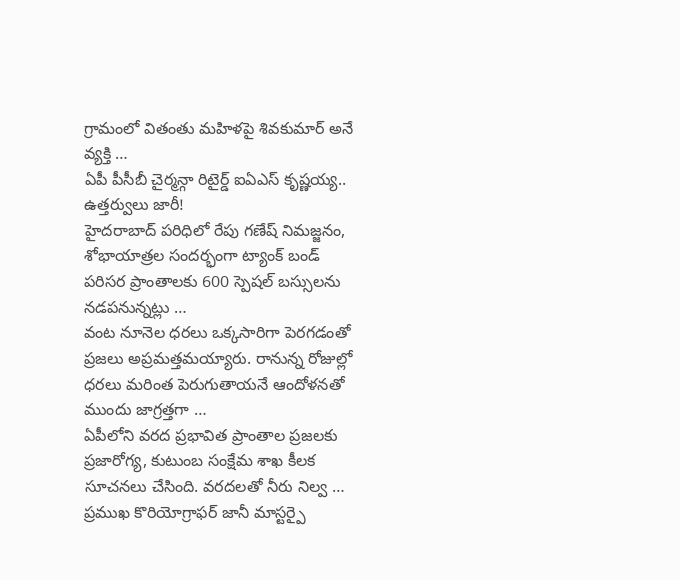గ్రామంలో వితంతు మహిళపై శివకుమార్ అనే వ్యక్తి …
ఏపీ పీసీబీ చైర్మన్గా రిటైర్డ్ ఐఏఎస్ కృష్ణయ్య.. ఉత్తర్వులు జారీ!
హైదరాబాద్ పరిధిలో రేపు గణేష్ నిమజ్జనం, శోభాయాత్రల సందర్భంగా ట్యాంక్ బండ్ పరిసర ప్రాంతాలకు 600 స్పెషల్ బస్సులను నడపనున్నట్లు …
వంట నూనెల ధరలు ఒక్కసారిగా పెరగడంతో ప్రజలు అప్రమత్తమయ్యారు. రానున్న రోజుల్లో ధరలు మరింత పెరుగుతాయనే ఆందోళనతో ముందు జాగ్రత్తగా …
ఏపీలోని వరద ప్రభావిత ప్రాంతాల ప్రజలకు ప్రజారోగ్య, కుటుంబ సంక్షేమ శాఖ కీలక సూచనలు చేసింది. వరదలతో నీరు నిల్వ …
ప్రముఖ కొరియోగ్రాఫర్ జానీ మాస్టర్పై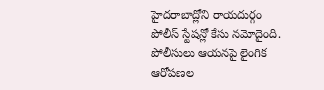హైదరాబాద్లోని రాయదుర్గం పోలీస్ స్టేషన్లో కేసు నమోదైంది. పోలీసులు ఆయనపై లైంగిక ఆరోపణల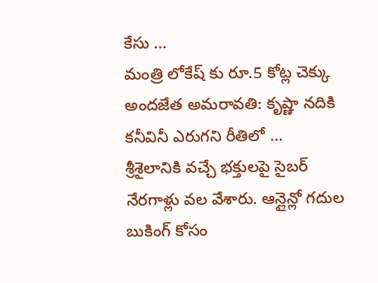కేసు …
మంత్రి లోకేష్ కు రూ.5 కోట్ల చెక్కు అందజేత అమరావతి: కృష్ణా నదికి కనీవినీ ఎరుగని రీతిలో …
శ్రీశైలానికి వచ్చే భక్తులపై సైబర్ నేరగాళ్లు వల వేశారు. ఆన్లైన్లో గదుల బుకింగ్ కోసం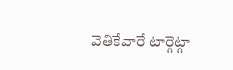వెతికేవారే టార్గెట్గా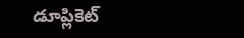డూప్లికెట్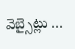వెబ్సైట్లు …